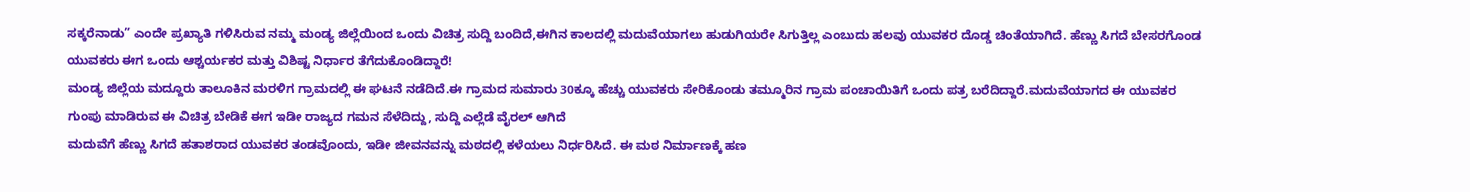ಸಕ್ಕರೆನಾಡು” ಎಂದೇ ಪ್ರಖ್ಯಾತಿ ಗಳಿಸಿರುವ ನಮ್ಮ ಮಂಡ್ಯ ಜಿಲ್ಲೆಯಿಂದ ಒಂದು ವಿಚಿತ್ರ ಸುದ್ದಿ ಬಂದಿದೆ,ಈಗಿನ ಕಾಲದಲ್ಲಿ ಮದುವೆಯಾಗಲು ಹುಡುಗಿಯರೇ ಸಿಗುತ್ತಿಲ್ಲ ಎಂಬುದು ಹಲವು ಯುವಕರ ದೊಡ್ಡ ಚಿಂತೆಯಾಗಿದೆ. ಹೆಣ್ಣು ಸಿಗದೆ ಬೇಸರಗೊಂಡ ಯುವಕರು ಈಗ ಒಂದು ಆಶ್ಚರ್ಯಕರ ಮತ್ತು ವಿಶಿಷ್ಟ ನಿರ್ಧಾರ ತೆಗೆದುಕೊಂಡಿದ್ದಾರೆ!
ಮಂಡ್ಯ ಜಿಲ್ಲೆಯ ಮದ್ದೂರು ತಾಲೂಕಿನ ಮರಳಿಗ ಗ್ರಾಮದಲ್ಲಿ ಈ ಘಟನೆ ನಡೆದಿದೆ.ಈ ಗ್ರಾಮದ ಸುಮಾರು 30ಕ್ಕೂ ಹೆಚ್ಚು ಯುವಕರು ಸೇರಿಕೊಂಡು ತಮ್ಮೂರಿನ ಗ್ರಾಮ ಪಂಚಾಯಿತಿಗೆ ಒಂದು ಪತ್ರ ಬರೆದಿದ್ದಾರೆ.ಮದುವೆಯಾಗದ ಈ ಯುವಕರ ಗುಂಪು ಮಾಡಿರುವ ಈ ವಿಚಿತ್ರ ಬೇಡಿಕೆ ಈಗ ಇಡೀ ರಾಜ್ಯದ ಗಮನ ಸೆಳೆದಿದ್ದು, ಸುದ್ದಿ ಎಲ್ಲೆಡೆ ವೈರಲ್ ಆಗಿದೆ
ಮದುವೆಗೆ ಹೆಣ್ಣು ಸಿಗದೆ ಹತಾಶರಾದ ಯುವಕರ ತಂಡವೊಂದು, ಇಡೀ ಜೀವನವನ್ನು ಮಠದಲ್ಲಿ ಕಳೆಯಲು ನಿರ್ಧರಿಸಿದೆ. ಈ ಮಠ ನಿರ್ಮಾಣಕ್ಕೆ ಹಣ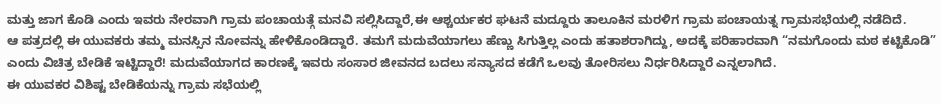ಮತ್ತು ಜಾಗ ಕೊಡಿ ಎಂದು ಇವರು ನೇರವಾಗಿ ಗ್ರಾಮ ಪಂಚಾಯತ್ಗೆ ಮನವಿ ಸಲ್ಲಿಸಿದ್ದಾರೆ,ಈ ಆಶ್ಚರ್ಯಕರ ಘಟನೆ ಮದ್ದೂರು ತಾಲೂಕಿನ ಮರಳಿಗ ಗ್ರಾಮ ಪಂಚಾಯತ್ನ ಗ್ರಾಮಸಭೆಯಲ್ಲಿ ನಡೆದಿದೆ.
ಆ ಪತ್ರದಲ್ಲಿ ಈ ಯುವಕರು ತಮ್ಮ ಮನಸ್ಸಿನ ನೋವನ್ನು ಹೇಳಿಕೊಂಡಿದ್ದಾರೆ. ತಮಗೆ ಮದುವೆಯಾಗಲು ಹೆಣ್ಣು ಸಿಗುತ್ತಿಲ್ಲ ಎಂದು ಹತಾಶರಾಗಿದ್ದು, ಅದಕ್ಕೆ ಪರಿಹಾರವಾಗಿ “ನಮಗೊಂದು ಮಠ ಕಟ್ಟಿಕೊಡಿ” ಎಂದು ವಿಚಿತ್ರ ಬೇಡಿಕೆ ಇಟ್ಟಿದ್ದಾರೆ! ಮದುವೆಯಾಗದ ಕಾರಣಕ್ಕೆ ಇವರು ಸಂಸಾರ ಜೀವನದ ಬದಲು ಸನ್ಯಾಸದ ಕಡೆಗೆ ಒಲವು ತೋರಿಸಲು ನಿರ್ಧರಿಸಿದ್ದಾರೆ ಎನ್ನಲಾಗಿದೆ.
ಈ ಯುವಕರ ವಿಶಿಷ್ಟ ಬೇಡಿಕೆಯನ್ನು ಗ್ರಾಮ ಸಭೆಯಲ್ಲಿ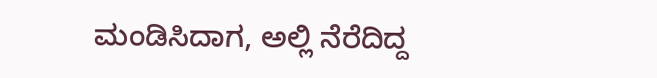ಮಂಡಿಸಿದಾಗ, ಅಲ್ಲಿ ನೆರೆದಿದ್ದ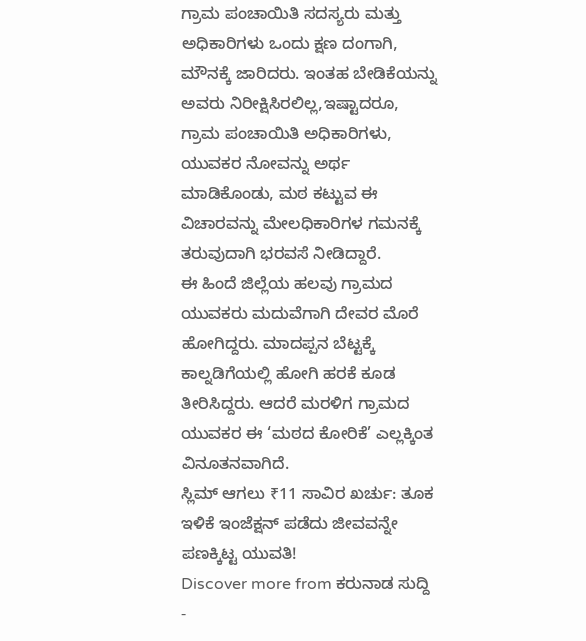ಗ್ರಾಮ ಪಂಚಾಯಿತಿ ಸದಸ್ಯರು ಮತ್ತು ಅಧಿಕಾರಿಗಳು ಒಂದು ಕ್ಷಣ ದಂಗಾಗಿ, ಮೌನಕ್ಕೆ ಜಾರಿದರು. ಇಂತಹ ಬೇಡಿಕೆಯನ್ನು ಅವರು ನಿರೀಕ್ಷಿಸಿರಲಿಲ್ಲ,ಇಷ್ಟಾದರೂ, ಗ್ರಾಮ ಪಂಚಾಯಿತಿ ಅಧಿಕಾರಿಗಳು, ಯುವಕರ ನೋವನ್ನು ಅರ್ಥ ಮಾಡಿಕೊಂಡು, ಮಠ ಕಟ್ಟುವ ಈ ವಿಚಾರವನ್ನು ಮೇಲಧಿಕಾರಿಗಳ ಗಮನಕ್ಕೆ ತರುವುದಾಗಿ ಭರವಸೆ ನೀಡಿದ್ದಾರೆ.
ಈ ಹಿಂದೆ ಜಿಲ್ಲೆಯ ಹಲವು ಗ್ರಾಮದ ಯುವಕರು ಮದುವೆಗಾಗಿ ದೇವರ ಮೊರೆ ಹೋಗಿದ್ದರು. ಮಾದಪ್ಪನ ಬೆಟ್ಟಕ್ಕೆ ಕಾಲ್ನಡಿಗೆಯಲ್ಲಿ ಹೋಗಿ ಹರಕೆ ಕೂಡ ತೀರಿಸಿದ್ದರು. ಆದರೆ ಮರಳಿಗ ಗ್ರಾಮದ ಯುವಕರ ಈ ‘ಮಠದ ಕೋರಿಕೆ’ ಎಲ್ಲಕ್ಕಿಂತ ವಿನೂತನವಾಗಿದೆ.
ಸ್ಲಿಮ್ ಆಗಲು ₹11 ಸಾವಿರ ಖರ್ಚು: ತೂಕ ಇಳಿಕೆ ಇಂಜೆಕ್ಷನ್ ಪಡೆದು ಜೀವವನ್ನೇ ಪಣಕ್ಕಿಟ್ಟ ಯುವತಿ!
Discover more from ಕರುನಾಡ ಸುದ್ದಿ -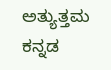ಅತ್ಯುತ್ತಮ ಕನ್ನಡ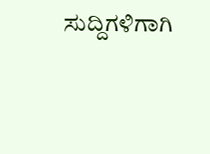ಸುದ್ದಿಗಳಿಗಾಗಿ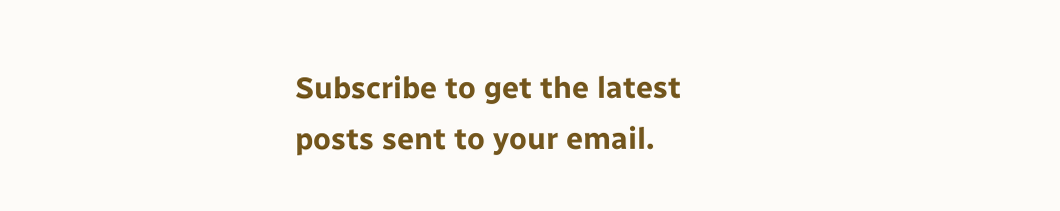Subscribe to get the latest posts sent to your email.